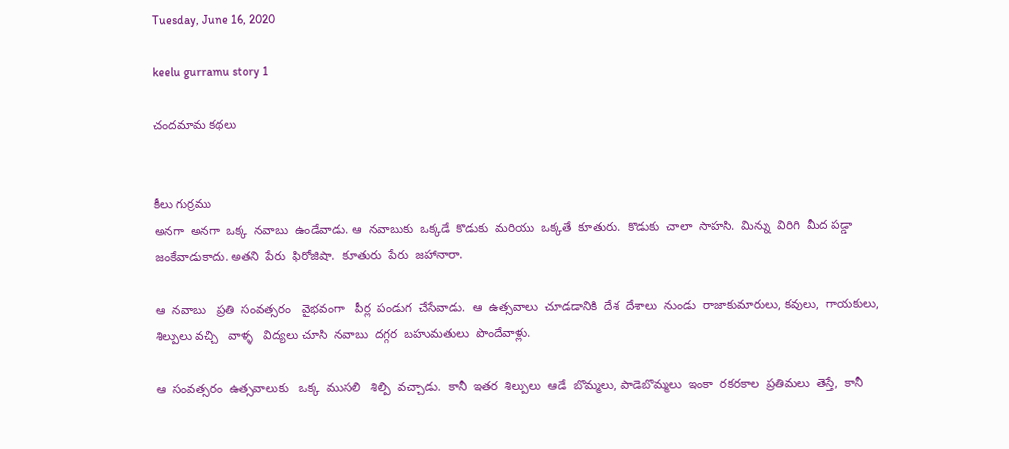Tuesday, June 16, 2020

keelu gurramu story 1

చందమామ కథలు


కీలు గుర్రము
అనగా  అనగా  ఒక్క  నవాబు  ఉండేవాడు. ఆ  నవాబుకు  ఒక్కడే  కొడుకు  మరియు  ఒక్కతే  కూతురు.  కొడుకు  చాలా  సాహసి.  మిన్ను  విరిగి  మీద పడ్డా  జంకేవాడుకాదు. అతని  పేరు  ఫిరోజిషా.  కూతురు  పేరు  జహానారా.

ఆ  నవాబు   ప్రతి  సంవత్సరం   వైభవంగా   పీర్ల  పండుగ  చేసేవాడు.  ఆ  ఉత్సవాలు  చూడడానికి  దేశ  దేశాలు  నుండు  రాజాకుమారులు, కవులు,  గాయకులు,  శిల్పులు వచ్చి   వాళ్ళ   విద్యలు చూసి  నవాబు  దగ్గర  బహుమతులు  పొందేవాళ్లు.

ఆ  సంవత్సరం  ఉత్సవాలుకు   ఒక్క  ముసలి   శిల్పి  వచ్చాడు.  కానీ  ఇతర  శిల్పులు  ఆడే  బొమ్మలు, పాడెబొమ్మలు  ఇంకా  రకరకాల  ప్రతిమలు  తెస్తే,  కానీ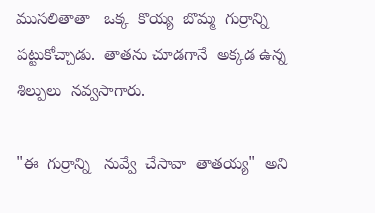ముసలితాతా   ఒక్క  కొయ్య  బొమ్మ  గుర్రాన్ని  పట్టుకోచ్చాడు.  తాతను చూడగానే  అక్కడ ఉన్న  శిల్పులు  నవ్వసాగారు.

"ఈ  గుర్రాన్ని   నువ్వే  చేసావా  తాతయ్య"  అని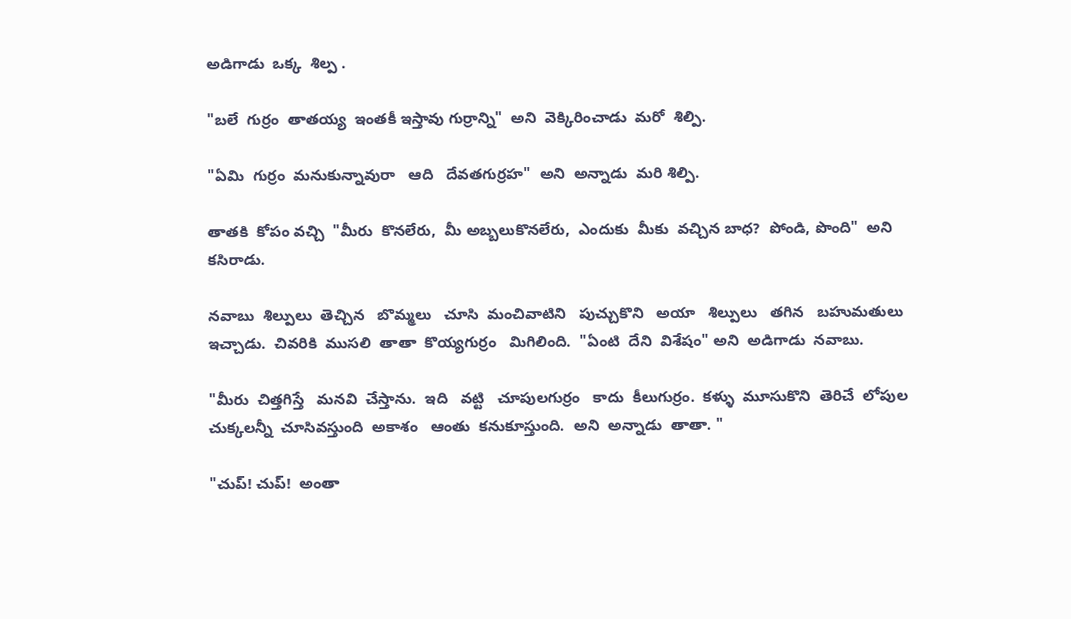అడిగాడు  ఒక్క  శిల్ప .

"బలే  గుర్రం  తాతయ్య  ఇంతకీ ఇస్తావు గుర్రాన్ని"  అని  వెక్కిరించాడు  మరో  శిల్పి.

"ఏమి  గుర్రం  మనుకున్నావురా   ఆది   దేవతగుర్రహ"  అని  అన్నాడు  మరి శిల్పి.

తాతకి  కోపం వచ్చి  "మీరు  కొనలేరు,  మీ అబ్బలుకొనలేరు,  ఎందుకు  మీకు  వచ్చిన బాధ?  పోండి, పొంది"  అని  కసిరాడు.

నవాబు  శిల్పులు  తెచ్చిన   బొమ్మలు   చూసి  మంచివాటిని   పుచ్చుకొని   అయా   శిల్పులు   తగిన   బహుమతులు  ఇచ్చాడు.  చివరికి  ముసలి  తాతా  కొయ్యగుర్రం   మిగిలింది.  "ఏంటి  దేని  విశేషం" అని  అడిగాడు  నవాబు.

"మీరు  చిత్తగిస్తే   మనవి  చేస్తాను.  ఇది   వట్టి   చూపులగుర్రం   కాదు  కీలుగుర్రం.  కళ్ళు  మూసుకొని  తెరిచే  లోపుల   చుక్కలన్నీ  చూసివస్తుంది  అకాశం   ఆంతు  కనుకూస్తుంది.  అని  అన్నాడు  తాతా. "

"చుప్! చుప్!  అంతా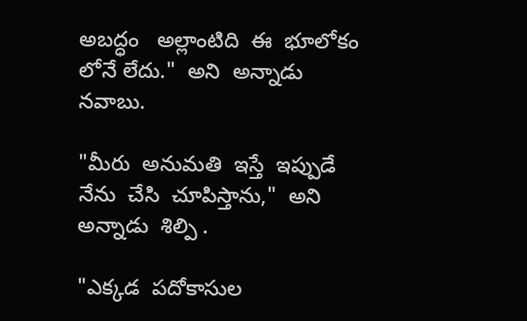అబద్ధం   అల్లాంటిది  ఈ  భూలోకం  లోనే లేదు."  అని  అన్నాడు  నవాబు.

"మీరు  అనుమతి  ఇస్తే  ఇప్పుడే  నేను  చేసి  చూపిస్తాను,"  అని అన్నాడు  శిల్పి .

"ఎక్కడ  పదోకాసుల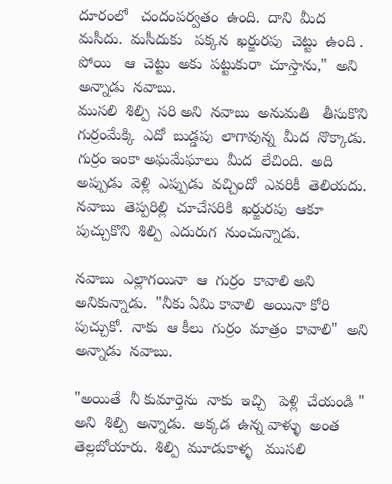దూరంలో   చందంపర్వతం  ఉంది.  దాని  మీద   మసీదు.  మసీదుకు   పక్కన  ఖర్జురపు  చెట్టు  ఉంది .   పోయి   ఆ  చెట్టు  అకు  పట్టుకురా  చూస్తాను,"  అని అన్నాడు  నవాబు.
ముసలి  శిల్పి  సరి అని  నవాబు  అనుమతి   తీసుకొని  గుర్రంమేక్కి  ఎదో  బుడ్డపు  లాగావున్న  మీద  నొక్కాడు.  గుర్రం ఇంకా అఘమేఘాలు  మీద  లేచింది.  అది అప్పుడు  వెళ్లి  ఎప్పుడు  వచ్చిందో  ఎవరికీ  తెలియదు.    నవాబు  తెప్పరిల్లి  చూచేసరికి  ఖర్జురపు  ఆకూ  పుచ్చుకొని  శిల్పి  ఎదురుగ  నుంచున్నాడు.

నవాబు  ఎల్లాగయినా  ఆ  గుర్రం  కావాలి అని అనికున్నాడు.  "నీకు ఏమి కావాలి  అయినా కోరి  పుచ్చుకో.  నాకు  ఆ కీలు  గుర్రం  మాత్రం  కావాలి"  అని  అన్నాడు  నవాబు.

"అయితే  నీ కుమార్తెను  నాకు  ఇచ్చి   పెళ్లి  చేయండి " అని  శిల్పి  అన్నాడు.  అక్కడ  ఉన్న వాళ్ళు  అంత  తెల్లబోయారు.  శిల్పి  మూడుకాళ్ళ   ముసలి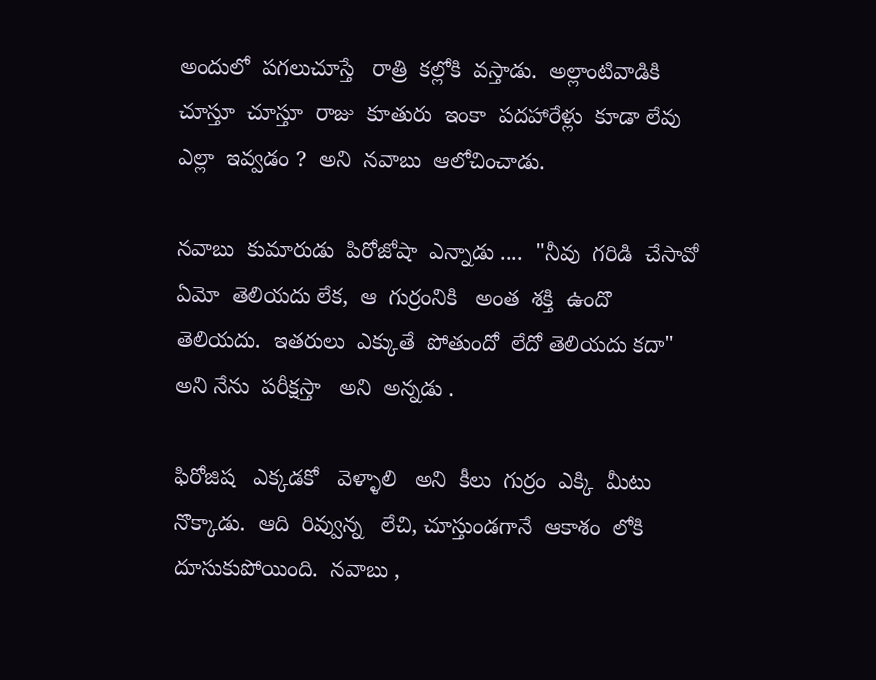అందులో  పగలుచూస్తే   రాత్రి  కల్లోకి  వస్తాడు.  అల్లాంటివాడికి  చూస్తూ  చూస్తూ  రాజు  కూతురు  ఇంకా  పదహారేళ్లు  కూడా లేవు   ఎల్లా  ఇవ్వడం ?  అని  నవాబు  ఆలోచించాడు.

నవాబు  కుమారుడు  పిరోజోషా  ఎన్నాడు ....  "నీవు  గరిడి  చేసావో  ఏమో  తెలియదు లేక,  ఆ  గుర్రంనికి   అంత  శక్తి  ఉందొ  తెలియదు.  ఇతరులు  ఎక్కుతే  పోతుందో  లేదో తెలియదు కదా" అని నేను  పరీక్షస్తా   అని  అన్నడు .

ఫిరోజిష   ఎక్కడకో   వెళ్ళాలి   అని  కీలు  గుర్రం  ఎక్కి  మీటు నొక్కాడు.  ఆది  రివ్వున్న   లేచి, చూస్తుండగానే  ఆకాశం  లోకి  దూసుకుపోయింది.  నవాబు ,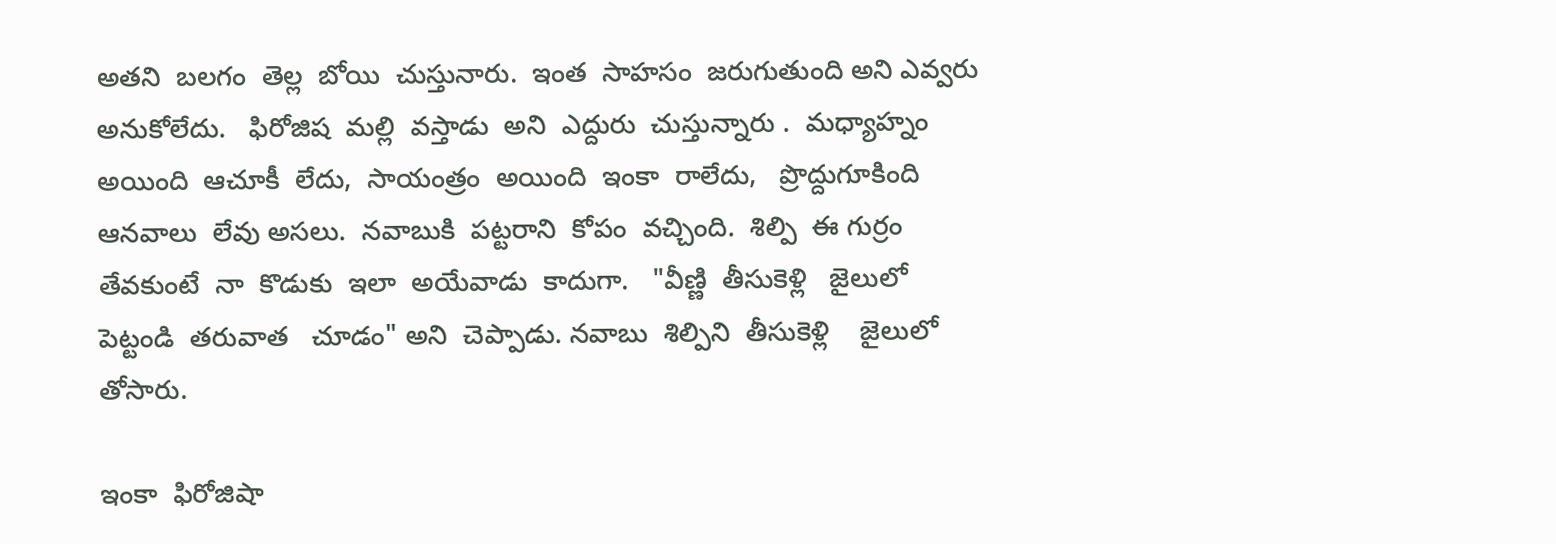అతని  బలగం  తెల్ల  బోయి  చుస్తునారు.  ఇంత  సాహసం  జరుగుతుంది అని ఎవ్వరు  అనుకోలేదు.   ఫిరోజిష  మల్లి  వస్తాడు  అని  ఎద్దురు  చుస్తున్నారు .  మధ్యాహ్నం  అయింది  ఆచూకీ  లేదు,  సాయంత్రం  అయింది  ఇంకా  రాలేదు,   ప్రొద్దుగూకింది  ఆనవాలు  లేవు అసలు.  నవాబుకి  పట్టరాని  కోపం  వచ్చింది.  శిల్పి  ఈ గుర్రం  తేవకుంటే  నా  కొడుకు  ఇలా  అయేవాడు  కాదుగా.   "వీణ్ణి  తీసుకెళ్లి   జైలులో  పెట్టండి  తరువాత   చూడం" అని  చెప్పాడు. నవాబు  శిల్పిని  తీసుకెళ్లి    జైలులో    తోసారు.

ఇంకా  ఫిరోజిషా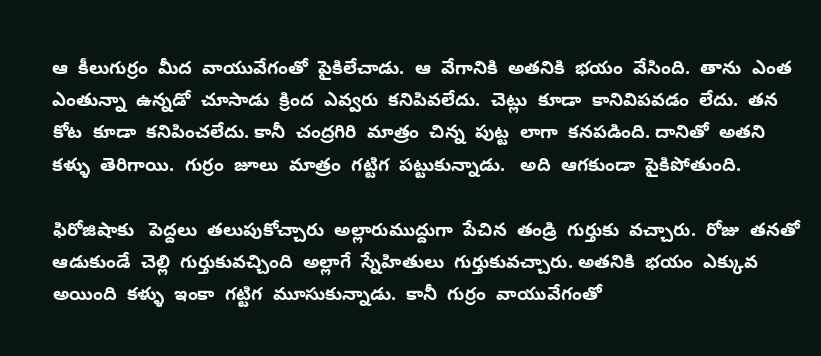ఆ  కీలుగుర్రం  మీద  వాయువేగంతో  పైకిలేచాడు.  ఆ  వేగానికి  అతనికి  భయం  వేసింది.  తాను  ఎంత  ఎంతున్నా  ఉన్నడో  చూసాడు  క్రింద  ఎవ్వరు  కనిపివలేదు.  చెట్లు  కూడా  కానివిపవడం  లేదు.  తన  కోట  కూడా  కనిపించలేదు. కానీ  చంద్రగిరి  మాత్రం  చిన్న  పుట్ట  లాగా  కనపడింది. దానితో  అతని  కళ్ళు  తెరిగాయి.  గుర్రం  జూలు  మాత్రం  గట్టిగ  పట్టుకున్నాడు.   అది  ఆగకుండా  పైకిపోతుంది.

ఫిరోజిషాకు   పెద్దలు  తలుపుకోచ్చారు  అల్లారుముద్దుగా  పేచిన  తండ్రి  గుర్తుకు  వచ్చారు.  రోజు  తనతో  ఆడుకుండే  చెల్లి  గుర్తుకువచ్చింది  అల్లాగే  స్నేహితులు  గుర్తుకువచ్చారు. అతనికి  భయం  ఎక్కువ  అయింది  కళ్ళు  ఇంకా  గట్టిగ  మూసుకున్నాడు.  కానీ  గుర్రం  వాయువేగంతో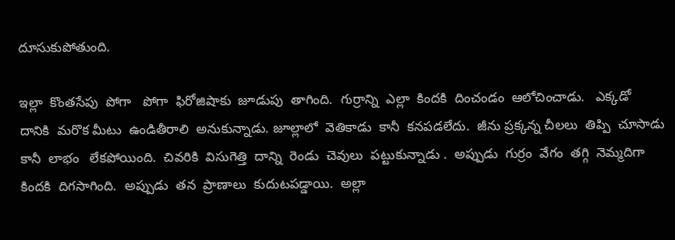దూసుకుపోతుంది.

ఇల్లా  కొంతసేపు  పోగా   పోగా  ఫిరోజిషాకు  జూడుపు  తాగింది.  గుర్రాన్ని  ఎల్లా  కిందకి  దించండం  ఆలోచించాడు.   ఎక్కడో  దానికి  మరొక మీటు  ఉండితీరాలి  అనుకున్నాడు. జూల్లాలో  వెతికాడు  కానీ  కనపడలేదు.  జీను ప్రక్కన్న చీలలు  తిప్పి  చూసాడు  కానీ  లాభం   లేకపోయింది.  చివరికి  విసుగెత్తి  దాన్ని  రెండు  చెవులు  పట్టుకున్నాడు .  అప్పుడు  గుర్రం  వేగం  తగ్గి  నెమ్మదిగా  కిందకి  దిగసాగింది.  అప్పుడు  తన  ప్రాణాలు  కుదుటపడ్డాయి.  అల్లా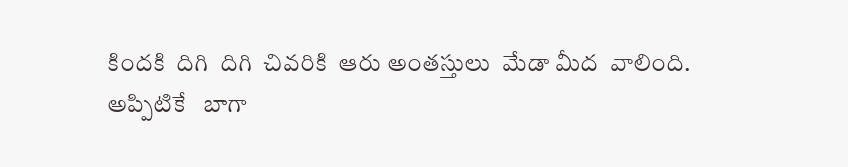కిందకి  దిగి  దిగి  చివరికి  ఆరు అంతస్తులు  మేడా మీద  వాలింది.
అప్పిటికే   బాగా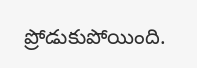ప్రోడుకుపోయింది.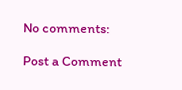No comments:

Post a Comment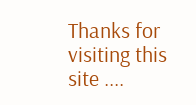Thanks for visiting this site ....